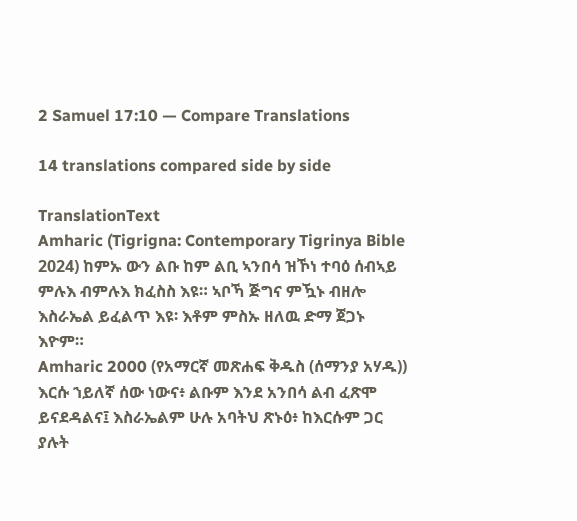2 Samuel 17:10 — Compare Translations

14 translations compared side by side

TranslationText
Amharic (Tigrigna: Contemporary Tigrinya Bible 2024) ከምኡ ውን ልቡ ከም ልቢ ኣንበሳ ዝኾነ ተባዕ ሰብኣይ ምሉእ ብምሉእ ክፈስስ እዩ። ኣቦኻ ጅግና ምዃኑ ብዘሎ እስራኤል ይፈልጥ እዩ፡ እቶም ምስኡ ዘለዉ ድማ ጀጋኑ እዮም።
Amharic 2000 (የአማርኛ መጽሐፍ ቅዱስ (ሰማንያ አሃዱ)) እርሱ ኀይለኛ ሰው ነውና፥ ልቡም እንደ አንበሳ ልብ ፈጽሞ ይናደዳልና፤ እስራኤልም ሁሉ አባትህ ጽኑዕ፥ ከእርሱም ጋር ያሉት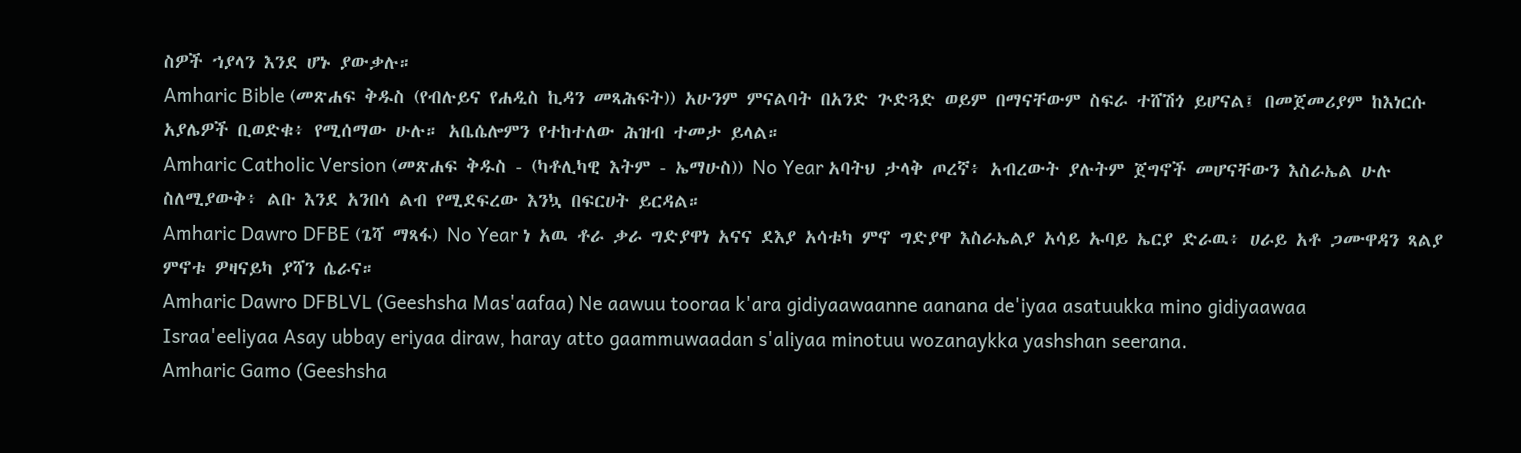ስዎች ኀያላን እንደ ሆኑ ያውቃሉ።
Amharic Bible (መጽሐፍ ቅዱስ (የብሉይና የሐዲስ ኪዳን መጻሕፍት)) አሁንም ምናልባት በአንድ ጕድጓድ ወይም በማናቸውም ስፍራ ተሸሽጎ ይሆናል፤ በመጀመሪያም ከእነርሱ አያሌዎች ቢወድቁ፥ የሚሰማው ሁሉ። አቤሴሎምን የተከተለው ሕዝብ ተመታ ይላል።
Amharic Catholic Version (መጽሐፍ ቅዱስ - (ካቶሊካዊ እትም - ኤማሁስ)) No Year አባትህ ታላቅ ጦረኛ፥ አብረውት ያሉትም ጀግኖች መሆናቸውን እስራኤል ሁሉ ስለሚያውቅ፥ ልቡ እንደ አንበሳ ልብ የሚደፍረው እንኳ በፍርሀት ይርዳል።
Amharic Dawro DFBE (ጌሻ ማጻፋ) No Year ነ አዉ ቶራ ቃራ ግድያዋነ አናና ደእያ አሳቱካ ምኖ ግድያዋ እስራኤልያ አሳይ ኡባይ ኤርያ ድራዉ፥ ሀራይ አቶ ጋሙዋዳን ጻልያ ምኖቱ ዎዛናይካ ያሻን ሴራና።
Amharic Dawro DFBLVL (Geeshsha Mas'aafaa) Ne aawuu tooraa k'ara gidiyaawaanne aanana de'iyaa asatuukka mino gidiyaawaa Israa'eeliyaa Asay ubbay eriyaa diraw, haray atto gaammuwaadan s'aliyaa minotuu wozanaykka yashshan seerana.
Amharic Gamo (Geeshsha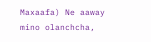Maxaafa) Ne aaway mino olanchcha,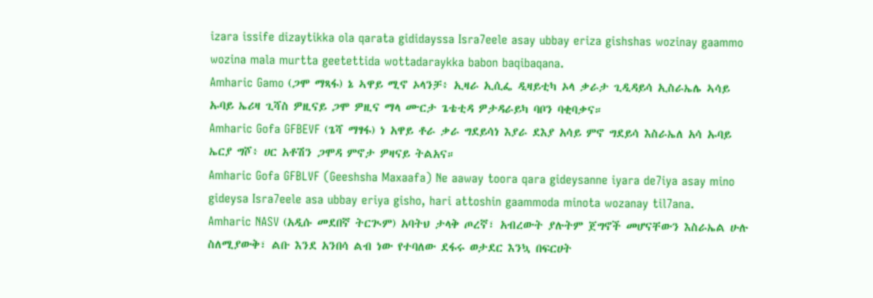izara issife dizaytikka ola qarata gididayssa Isra7eele asay ubbay eriza gishshas wozinay gaammo wozina mala murtta geetettida wottadaraykka babon baqibaqana.
Amharic Gamo (ጋሞ ማጻፋ) ኔ ኣዋይ ሚኖ ኦላንቻ፥ ኢዛራ ኢሲፌ ዲዛይቲካ ኦላ ቃራታ ጊዲዳይሳ ኢስራኤሌ ኣሳይ ኡባይ ኤሪዛ ጊሻስ ዎዚናይ ጋሞ ዎዚና ማላ ሙርታ ጌቴቲዳ ዎታዳራይካ ባቦን ባቂባቃና።
Amharic Gofa GFBEVF (ጌሻ ማፃፋ) ነ አዋይ ቶራ ቃራ ግደይሳነ እያራ ደእያ አሳይ ምኖ ግደይሳ እስራኤለ አሳ ኡባይ ኤርያ ግሾ፥ ሀር አቶሽን ጋሞዳ ምኖታ ዎዛናይ ትልአና።
Amharic Gofa GFBLVF (Geeshsha Maxaafa) Ne aaway toora qara gideysanne iyara de7iya asay mino gideysa Isra7eele asa ubbay eriya gisho, hari attoshin gaammoda minota wozanay til7ana.
Amharic NASV (አዲሱ መደበኛ ትርጒም) አባትህ ታላቅ ጦረኛ፣ አብረውት ያሉትም ጀግኖች መሆናቸውን እስራኤል ሁሉ ስለሚያውቅ፣ ልቡ እንደ አንበሳ ልብ ነው የተባለው ደፋሩ ወታደር እንኳ በፍርሀት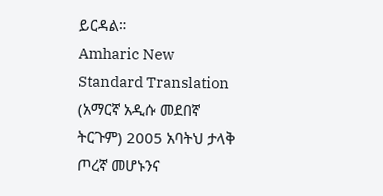ይርዳል።
Amharic New Standard Translation (አማርኛ አዲሱ መደበኛ ትርጉም) 2005 አባትህ ታላቅ ጦረኛ መሆኑንና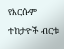የእርሱም ተከታዮች ብርቱ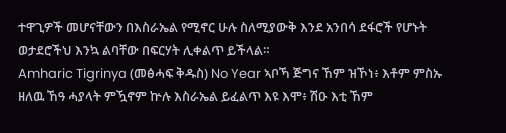ተዋጊዎች መሆናቸውን በእስራኤል የሚኖር ሁሉ ስለሚያውቅ እንደ አንበሳ ደፋሮች የሆኑት ወታደሮችህ እንኳ ልባቸው በፍርሃት ሊቀልጥ ይችላል።
Amharic Tigrinya (መፅሓፍ ቅዱስ) No Year ኣቦኻ ጅግና ኸም ዝኾነ፥ እቶም ምስኡ ዘለዉ ኸዓ ሓያላት ምዃኖም ኵሉ እስራኤል ይፈልጥ እዩ እሞ፥ ሽዑ እቲ ኸም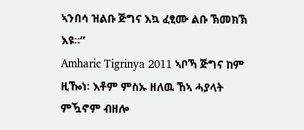ኣንበሳ ዝልቡ ጅግና እኳ ፈፂሙ ልቡ ኽመክኽ እዩ።”
Amharic Tigrinya 2011 ኣቦኻ ጅግና ከም ዚዀነ፡ እቶም ምስኡ ዘለዉ ኸኣ ሓያላት ምዃኖም ብዘሎ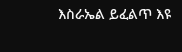እስራኤል ይፈልጥ እዩ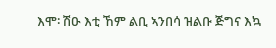እሞ፡ ሽዑ እቲ ኸም ልቢ ኣንበሳ ዝልቡ ጅግና እኳ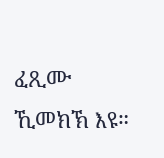ፈጺሙ ኺመክኽ እዩ።